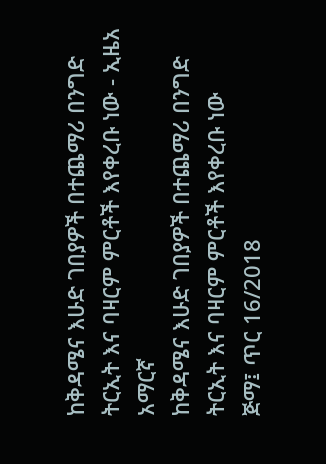ከቅዳሜና እሁድ ገበያዎች በተጨማሪ በንግድ ትርኢት እና ባዛርም ምርቶች እየቀረቡ ነው - ኢዜአ አማርኛ
ከቅዳሜና እሁድ ገበያዎች በተጨማሪ በንግድ ትርኢት እና ባዛርም ምርቶች እየቀረቡ ነው
ጅማ፤ ጥር 16/2018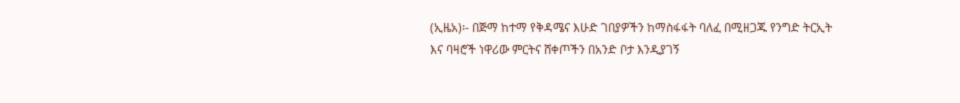(ኢዜአ)፡- በጅማ ከተማ የቅዳሜና እሁድ ገበያዎችን ከማስፋፋት ባለፈ በሚዘጋጁ የንግድ ትርኢት እና ባዛሮች ነዋሪው ምርትና ሸቀጦችን በአንድ ቦታ እንዲያገኝ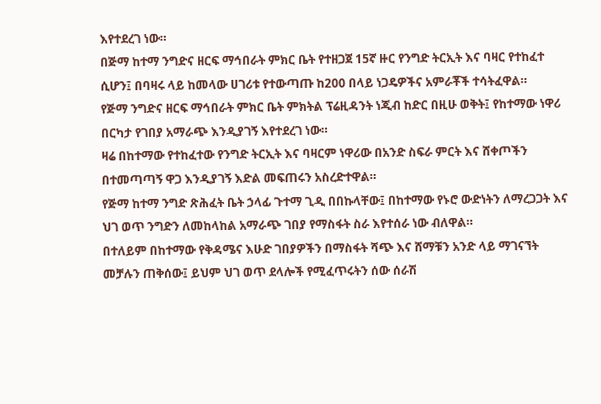እየተደረገ ነው።
በጅማ ከተማ ንግድና ዘርፍ ማኅበራት ምክር ቤት የተዘጋጀ 15ኛ ዙር የንግድ ትርኢት እና ባዛር የተከፈተ ሲሆን፤ በባዛሩ ላይ ከመላው ሀገሪቱ የተውጣጡ ከ200 በላይ ነጋዴዎችና አምራቾች ተሳትፈዋል።
የጅማ ንግድና ዘርፍ ማኅበራት ምክር ቤት ምክትል ፕሬዚዳንት ነጂብ ከድር በዚሁ ወቅት፤ የከተማው ነዋሪ በርካታ የገበያ አማራጭ እንዲያገኝ እየተደረገ ነው።
ዛሬ በከተማው የተከፈተው የንግድ ትርኢት እና ባዛርም ነዋሪው በአንድ ስፍራ ምርት እና ሸቀጦችን በተመጣጣኝ ዋጋ እንዲያገኝ እድል መፍጠሩን አስረድተዋል።
የጅማ ከተማ ንግድ ጽሕፈት ቤት ኃላፊ ጉተማ ጊዲ በበኩላቸው፤ በከተማው የኑሮ ውድነትን ለማረጋጋት እና ህገ ወጥ ንግድን ለመከላከል አማራጭ ገበያ የማስፋት ስራ እየተሰራ ነው ብለዋል።
በተለይም በከተማው የቅዳሜና እሁድ ገበያዎችን በማስፋት ሻጭ እና ሸማቹን አንድ ላይ ማገናኘት መቻሉን ጠቅሰው፤ ይህም ህገ ወጥ ደላሎች የሚፈጥሩትን ሰው ሰራሽ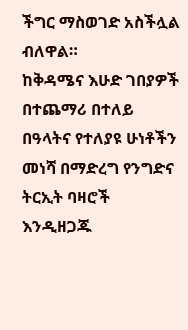ችግር ማስወገድ አስችሏል ብለዋል።
ከቅዳሜና እሁድ ገበያዎች በተጨማሪ በተለይ በዓላትና የተለያዩ ሁነቶችን መነሻ በማድረግ የንግድና ትርኢት ባዛሮች እንዲዘጋጁ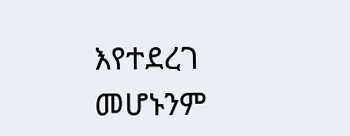እየተደረገ መሆኑንም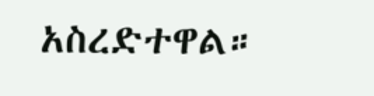አስረድተዋል።